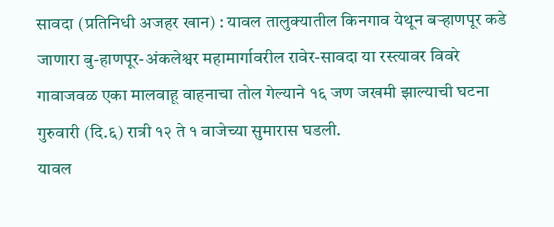सावदा (प्रतिनिधी अजहर खान) : यावल तालुक्यातील किनगाव येथून बऱ्हाणपूर कडे जाणारा बु-हाणपूर-अंकलेश्वर महामार्गावरील रावेर-सावदा या रस्त्यावर विवरे गावाजवळ एका मालवाहू वाहनाचा तोल गेल्याने १६ जण जखमी झाल्याची घटना गुरुवारी (दि.६) रात्री १२ ते १ वाजेच्या सुमारास घडली.
यावल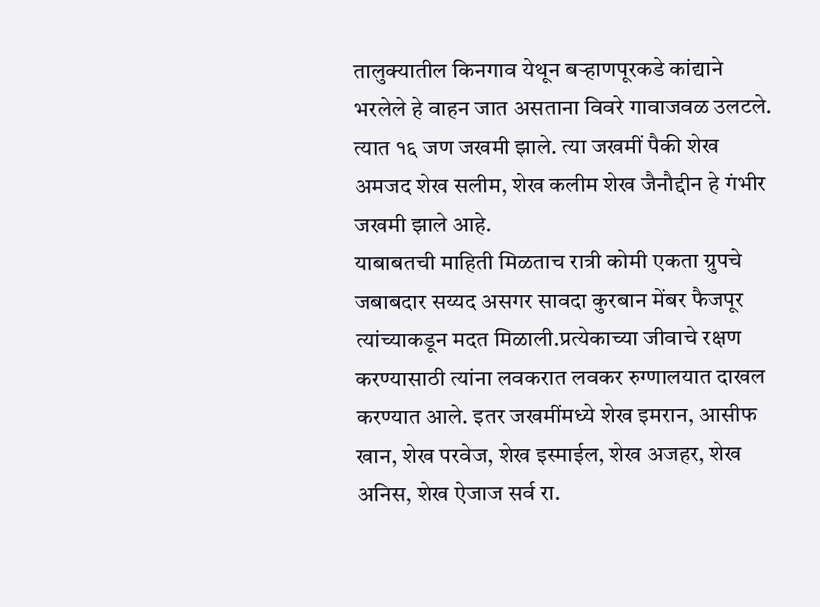तालुक्यातील किनगाव येथून बऱ्हाणपूरकडे कांद्याने भरलेले हे वाहन जात असताना विवरे गावाजवळ उलटले. त्यात १६ जण जखमी झाले. त्या जखमीं पैकी शेख अमजद शेख सलीम, शेख कलीम शेख जैनौद्दीन हे गंभीर जखमी झाले आहे.
याबाबतची माहिती मिळताच रात्री कोमी एकता ग्रुपचे जबाबदार सय्यद असगर सावदा कुरबान मेंबर फैजपूर त्यांच्याकडून मदत मिळाली.प्रत्येकाच्या जीवाचे रक्षण करण्यासाठी त्यांना लवकरात लवकर रुग्णालयात दाखल करण्यात आले. इतर जखमींमध्ये शेख इमरान, आसीफ खान, शेख परवेज, शेख इस्माईल, शेख अजहर, शेख अनिस, शेख ऐजाज सर्व रा.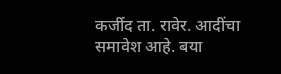कर्जीद ता. रावेर. आदींचा समावेश आहे. बया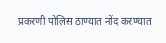प्रकरणी पोलिस ठाण्यात नोंद करण्यात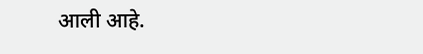आली आहे.